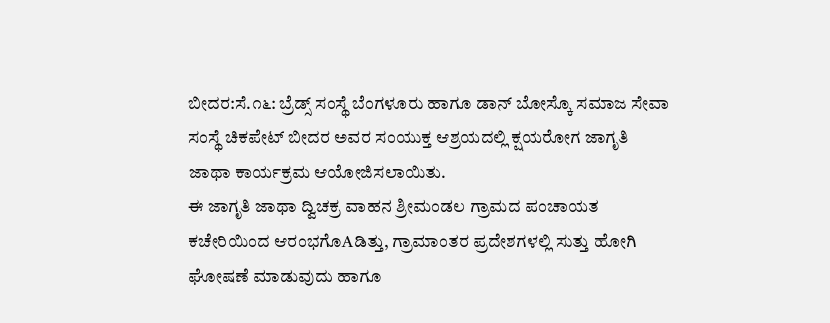ಬೀದರ:ಸೆ.೧೬: ಬ್ರೆಡ್ಸ್ ಸಂಸ್ಥೆ ಬೆಂಗಳೂರು ಹಾಗೂ ಡಾನ್ ಬೋಸ್ಕೊ ಸಮಾಜ ಸೇವಾ ಸಂಸ್ಥೆ ಚಿಕಪೇಟ್ ಬೀದರ ಅವರ ಸಂಯುಕ್ತ ಆಶ್ರಯದಲ್ಲಿ ಕ್ಷಯರೋಗ ಜಾಗೃತಿ ಜಾಥಾ ಕಾರ್ಯಕ್ರಮ ಆಯೋಜಿಸಲಾಯಿತು.
ಈ ಜಾಗೃತಿ ಜಾಥಾ ದ್ವಿಚಕ್ರ ವಾಹನ ಶ್ರೀಮಂಡಲ ಗ್ರಾಮದ ಪಂಚಾಯತ ಕಚೇರಿಯಿಂದ ಆರಂಭಗೊAಡಿತ್ತು, ಗ್ರಾಮಾಂತರ ಪ್ರದೇಶಗಳಲ್ಲಿ ಸುತ್ತು ಹೋಗಿ ಘೋಷಣೆ ಮಾಡುವುದು ಹಾಗೂ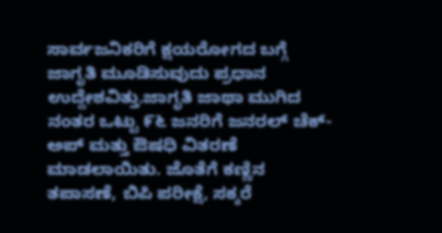ಸಾರ್ವಜನಿಕರಿಗೆ ಕ್ಷಯರೋಗದ ಬಗ್ಗೆ ಜಾಗೃತಿ ಮೂಡಿಸುವುದು ಪ್ರಧಾನ ಉದ್ದೇಶವಿತ್ತು.ಜಾಗೃತಿ ಜಾಥಾ ಮುಗಿದ ನಂತರ ಒಟ್ಟು ೯೬ ಜನರಿಗೆ ಜನರಲ್ ಚೆಕ್-ಅಪ್ ಮತ್ತು ಔಷಧಿ ವಿತರಣೆ ಮಾಡಲಾಯಿತು. ಜೊತೆಗೆ ಕಣ್ಣಿನ ತಪಾಸಣೆ, ಬಿಪಿ ಪರೀಕ್ಷೆ, ಸಕ್ಕರೆ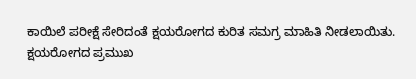ಕಾಯಿಲೆ ಪರೀಕ್ಷೆ ಸೇರಿದಂತೆ ಕ್ಷಯರೋಗದ ಕುರಿತ ಸಮಗ್ರ ಮಾಹಿತಿ ನೀಡಲಾಯಿತು.
ಕ್ಷಯರೋಗದ ಪ್ರಮುಖ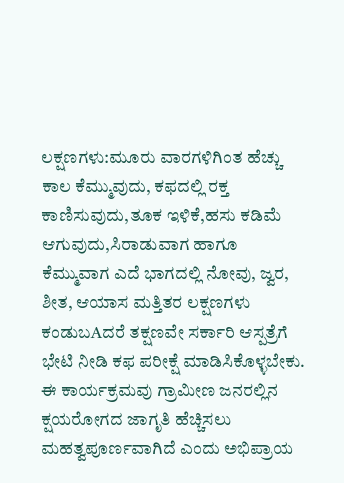ಲಕ್ಷಣಗಳು:ಮೂರು ವಾರಗಳಿಗಿಂತ ಹೆಚ್ಚು ಕಾಲ ಕೆಮ್ಮುವುದು, ಕಫದಲ್ಲಿ ರಕ್ತ ಕಾಣಿಸುವುದು,ತೂಕ ಇಳಿಕೆ,ಹಸು ಕಡಿಮೆ ಆಗುವುದು,ಸಿರಾಡುವಾಗ ಹಾಗೂ ಕೆಮ್ಮುವಾಗ ಎದೆ ಭಾಗದಲ್ಲಿ ನೋವು, ಜ್ವರ, ಶೀತ, ಆಯಾಸ ಮತ್ತಿತರ ಲಕ್ಷಣಗಳು ಕಂಡುಬAದರೆ ತಕ್ಷಣವೇ ಸರ್ಕಾರಿ ಆಸ್ಪತ್ರೆಗೆ ಭೇಟಿ ನೀಡಿ ಕಫ ಪರೀಕ್ಷೆ ಮಾಡಿಸಿಕೊಳ್ಳಬೇಕು.
ಈ ಕಾರ್ಯಕ್ರಮವು ಗ್ರಾಮೀಣ ಜನರಲ್ಲಿನ ಕ್ಷಯರೋಗದ ಜಾಗೃತಿ ಹೆಚ್ಚಿಸಲು ಮಹತ್ವಪೂರ್ಣವಾಗಿದೆ ಎಂದು ಅಭಿಪ್ರಾಯ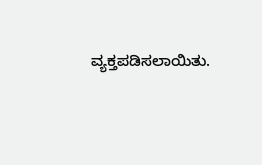ವ್ಯಕ್ತಪಡಿಸಲಾಯಿತು.